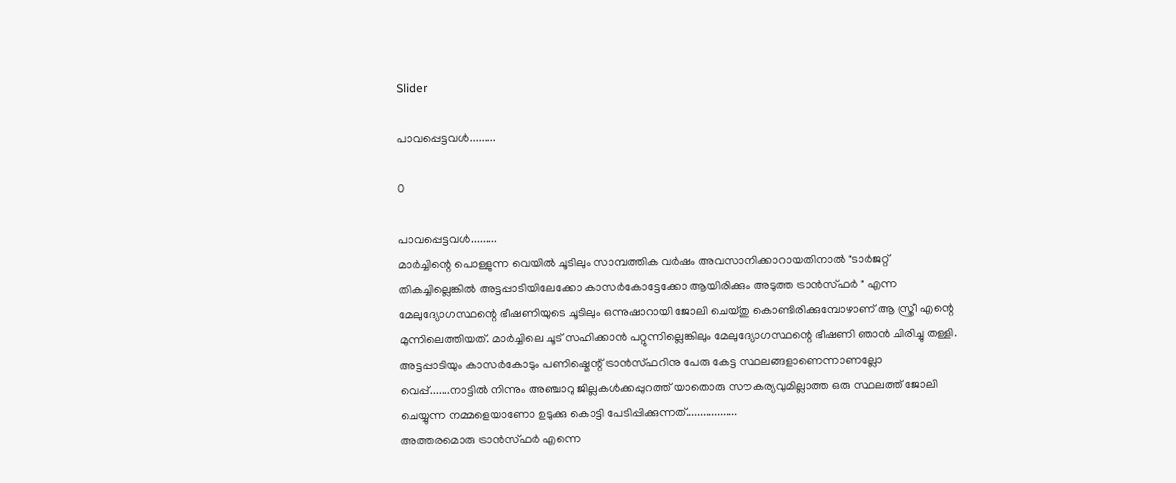Slider

പാവപ്പെട്ടവൾ.........

0

പാവപ്പെട്ടവൾ.........
മാർച്ചിന്റെ പൊള്ളുന്ന വെയിൽ ചൂടിലും സാമ്പത്തിക വർഷം അവസാനിക്കാറായതിനാൽ "ടാർജറ്റ് തികച്ചില്ലെങ്കിൽ അട്ടപ്പാടിയിലേക്കോ കാസർകോട്ടേക്കോ ആയിരിക്കും അടുത്ത ട്രാൻസ്ഫർ " എന്ന മേലുദ്യോഗസ്ഥന്റെ ഭീഷണിയുടെ ചൂടിലും ഒന്നുഷാറായി ജോലി ചെയ്തു കൊണ്ടിരിക്കുമ്പോഴാണ് ആ സ്ത്രീ എന്റെ മുന്നിലെത്തിയത്. മാർച്ചിലെ ചൂട് സഹിക്കാൻ പറ്റുന്നില്ലെങ്കിലും മേലുദ്യോഗസ്ഥന്റെ ഭീഷണി ഞാൻ ചിരിച്ചു തള്ളി. അട്ടപ്പാടിയും കാസർകോടും പണിഷ്മെന്റ് ട്രാൻസ്ഫറിനു പേരു കേട്ട സ്ഥലങ്ങളാണെന്നാണല്ലോ വെപ്പ്.......നാട്ടിൽ നിന്നും അഞ്ചാറു ജില്ലകൾക്കപ്പുറത്ത് യാതൊരു സൗകര്യവുമില്ലാത്ത ഒരു സ്ഥലത്ത് ജോലി ചെയ്യുന്ന നമ്മളെയാണോ ഉടുക്കു കൊട്ടി പേടിപ്പിക്കുന്നത്..................
അത്തരമൊരു ട്രാൻസ്ഫർ എന്നെ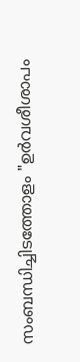സംബന്ധിച്ചിടത്തോളം "ഉർവശീശാപം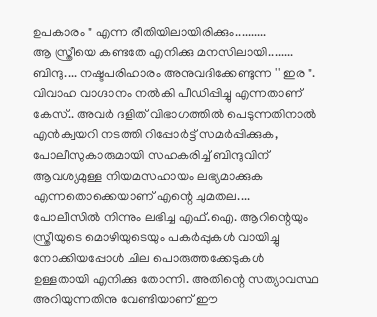ഉപകാരം " എന്ന രീതിയിലായിരിക്കും..........
ആ സ്ത്രീയെ കണ്ടതേ എനിക്കു മനസിലായി........ ബിന്ദു.... നഷ്ടപരിഹാരം അനുവദിക്കേണ്ടുന്ന '' ഇര ". വിവാഹ വാഗ്ദാനം നൽകി പീഡിപ്പിച്ചു എന്നതാണ് കേസ്.. അവർ ദളിത് വിഭാഗത്തിൽ പെടുന്നതിനാൽ എൻക്വയറി നടത്തി റിപ്പോർട്ട് സമർപ്പിക്കുക, പോലീസുകാരുമായി സഹകരിച്ച് ബിന്ദുവിന് ആവശ്യമുള്ള നിയമസഹായം ലഭ്യമാക്കുക എന്നതൊക്കെയാണ് എന്റെ ചുമതല....
പോലീസിൽ നിന്നും ലഭിച്ച എഫ്.ഐ. ആറിന്റെയും സ്ത്രീയുടെ മൊഴിയുടെയും പകർപ്പുകൾ വായിച്ചു നോക്കിയപ്പോൾ ചില പൊരുത്തക്കേടുകൾ ഉള്ളതായി എനിക്കു തോന്നി. അതിന്റെ സത്യാവസ്ഥ അറിയുന്നതിനു വേണ്ടിയാണ് ഈ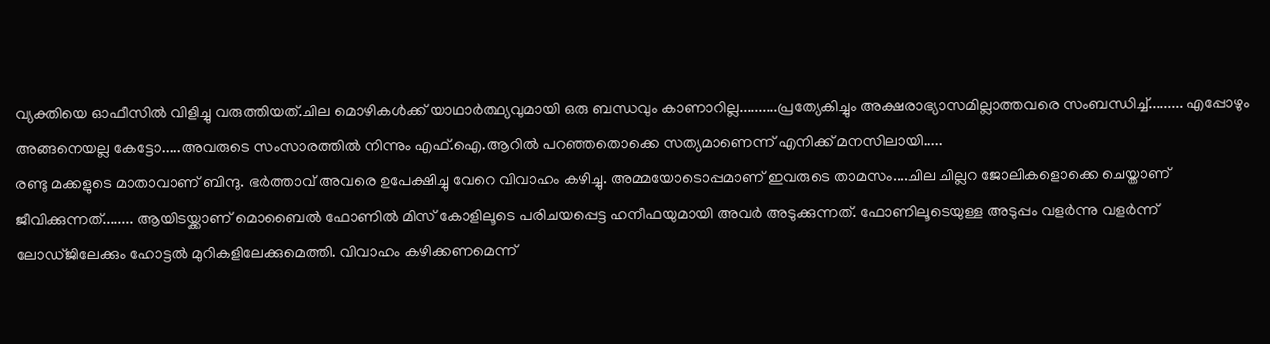വ്യക്തിയെ ഓഫീസിൽ വിളിച്ചു വരുത്തിയത്.ചില മൊഴികൾക്ക് യാഥാർത്ഥ്യവുമായി ഒരു ബന്ധവും കാണാറില്ല..........പ്രത്യേകിച്ചും അക്ഷരാഭ്യാസമില്ലാത്തവരെ സംബന്ധിച്ച്......... എപ്പോഴും അങ്ങനെയല്ല കേട്ടോ.....അവരുടെ സംസാരത്തിൽ നിന്നും എഫ്.ഐ.ആറിൽ പറഞ്ഞതൊക്കെ സത്യമാണെന്ന് എനിക്ക് മനസിലായി.....
രണ്ടു മക്കളുടെ മാതാവാണ് ബിന്ദു. ഭർത്താവ് അവരെ ഉപേക്ഷിച്ചു വേറെ വിവാഹം കഴിച്ചു. അമ്മയോടൊപ്പമാണ് ഇവരുടെ താമസം....ചില ചില്ലറ ജോലികളൊക്കെ ചെയ്താണ് ജീവിക്കുന്നത്........ ആയിടയ്ക്കാണ് മൊബൈൽ ഫോണിൽ മിസ് കോളിലൂടെ പരിചയപ്പെട്ട ഹനീഫയുമായി അവർ അടുക്കുന്നത്. ഫോണിലൂടെയുള്ള അടുപ്പം വളർന്നു വളർന്ന് ലോഡ്ജിലേക്കും ഹോട്ടൽ മുറികളിലേക്കുമെത്തി. വിവാഹം കഴിക്കണമെന്ന്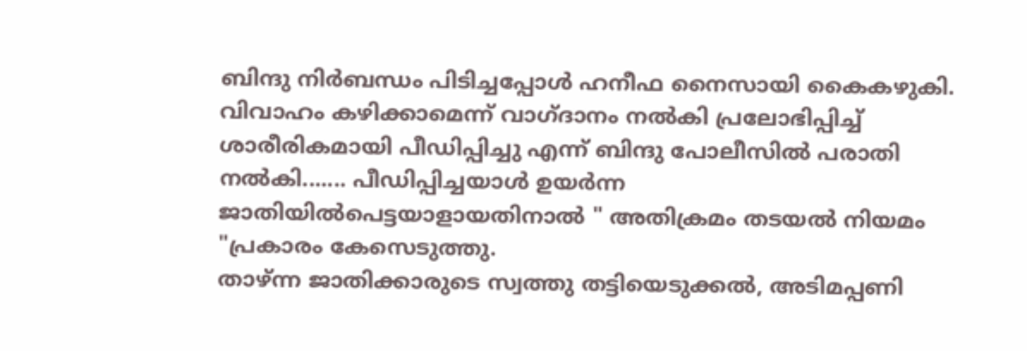ബിന്ദു നിർബന്ധം പിടിച്ചപ്പോൾ ഹനീഫ നൈസായി കൈകഴുകി. വിവാഹം കഴിക്കാമെന്ന് വാഗ്ദാനം നൽകി പ്രലോഭിപ്പിച്ച് ശാരീരികമായി പീഡിപ്പിച്ചു എന്ന് ബിന്ദു പോലീസിൽ പരാതി നൽകി....... പീഡിപ്പിച്ചയാൾ ഉയർന്ന ജാതിയിൽപെട്ടയാളായതിനാൽ " അതിക്രമം തടയൽ നിയമം "പ്രകാരം കേസെടുത്തു.
താഴ്ന്ന ജാതിക്കാരുടെ സ്വത്തു തട്ടിയെടുക്കൽ, അടിമപ്പണി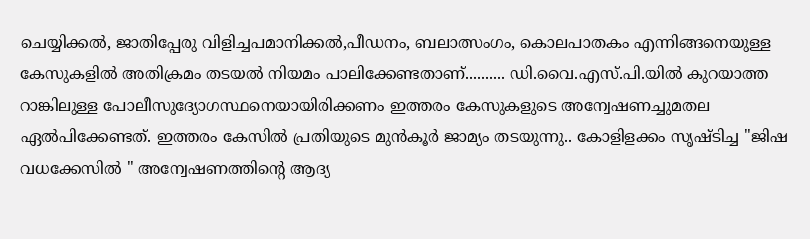ചെയ്യിക്കൽ, ജാതിപ്പേരു വിളിച്ചപമാനിക്കൽ,പീഡനം, ബലാത്സംഗം, കൊലപാതകം എന്നിങ്ങനെയുള്ള കേസുകളിൽ അതിക്രമം തടയൽ നിയമം പാലിക്കേണ്ടതാണ്.......... ഡി.വൈ.എസ്.പി.യിൽ കുറയാത്ത റാങ്കിലുള്ള പോലീസുദ്യോഗസ്ഥനെയായിരിക്കണം ഇത്തരം കേസുകളുടെ അന്വേഷണച്ചുമതല ഏൽപിക്കേണ്ടത്. ഇത്തരം കേസിൽ പ്രതിയുടെ മുൻകൂർ ജാമ്യം തടയുന്നു.. കോളിളക്കം സൃഷ്ടിച്ച "ജിഷ വധക്കേസിൽ " അന്വേഷണത്തിന്റെ ആദ്യ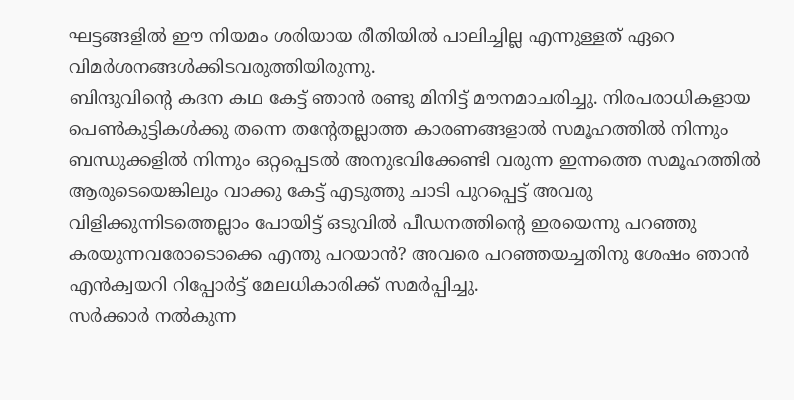ഘട്ടങ്ങളിൽ ഈ നിയമം ശരിയായ രീതിയിൽ പാലിച്ചില്ല എന്നുള്ളത് ഏറെ വിമർശനങ്ങൾക്കിടവരുത്തിയിരുന്നു.
ബിന്ദുവിന്റെ കദന കഥ കേട്ട് ഞാൻ രണ്ടു മിനിട്ട് മൗനമാചരിച്ചു. നിരപരാധികളായ പെൺകുട്ടികൾക്കു തന്നെ തന്റേതല്ലാത്ത കാരണങ്ങളാൽ സമൂഹത്തിൽ നിന്നും ബന്ധുക്കളിൽ നിന്നും ഒറ്റപ്പെടൽ അനുഭവിക്കേണ്ടി വരുന്ന ഇന്നത്തെ സമൂഹത്തിൽ ആരുടെയെങ്കിലും വാക്കു കേട്ട് എടുത്തു ചാടി പുറപ്പെട്ട് അവരു വിളിക്കുന്നിടത്തെല്ലാം പോയിട്ട് ഒടുവിൽ പീഡനത്തിന്റെ ഇരയെന്നു പറഞ്ഞു കരയുന്നവരോടൊക്കെ എന്തു പറയാൻ? അവരെ പറഞ്ഞയച്ചതിനു ശേഷം ഞാൻ എൻക്വയറി റിപ്പോർട്ട് മേലധികാരിക്ക് സമർപ്പിച്ചു.
സർക്കാർ നൽകുന്ന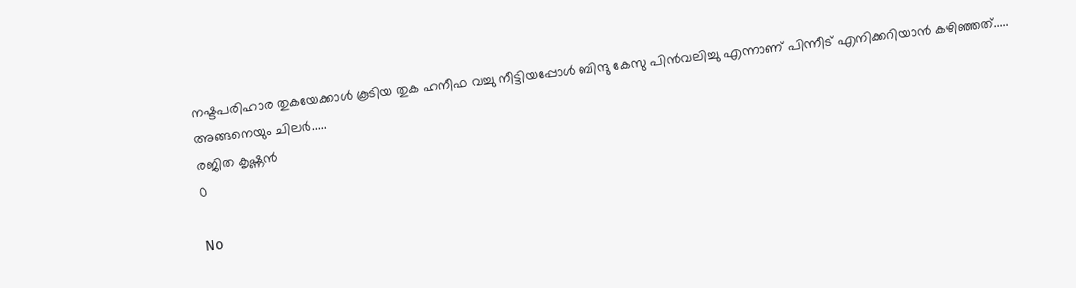നഷ്ടപരിഹാര തുകയേക്കാൾ കൂടിയ തുക ഹനീഫ വച്ചു നീട്ടിയപ്പോൾ ബിന്ദു കേസു പിൻവലിച്ചു എന്നാണ് പിന്നീട് എനിക്കറിയാൻ കഴിഞ്ഞത്..... അങ്ങനെയും ചിലർ.....
രജിത കൃഷ്ണൻ
0

No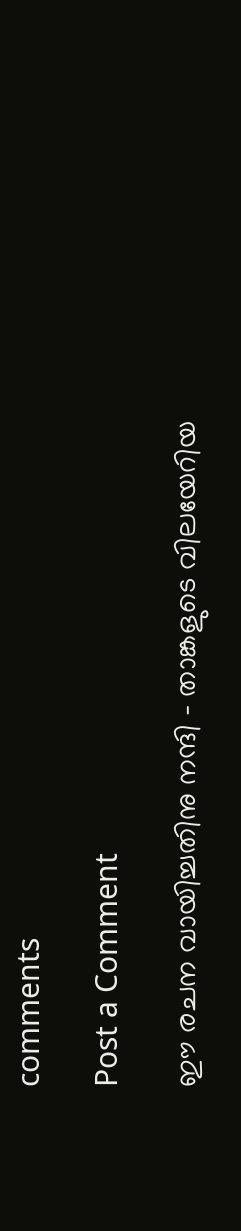comments

Post a Comment

ഈ രചന വായിച്ചതിനു നന്ദി - താങ്കളുടെ വിലയേറിയ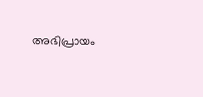അഭിപ്രായം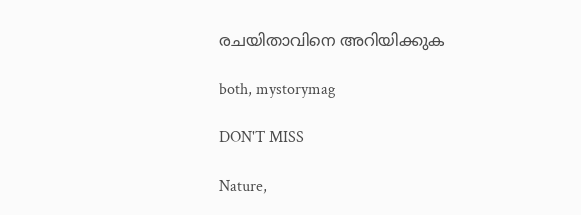രചയിതാവിനെ അറിയിക്കുക

both, mystorymag

DON'T MISS

Nature,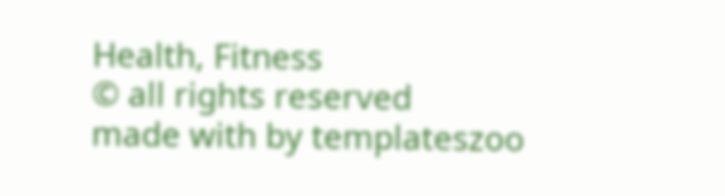Health, Fitness
© all rights reserved
made with by templateszoo